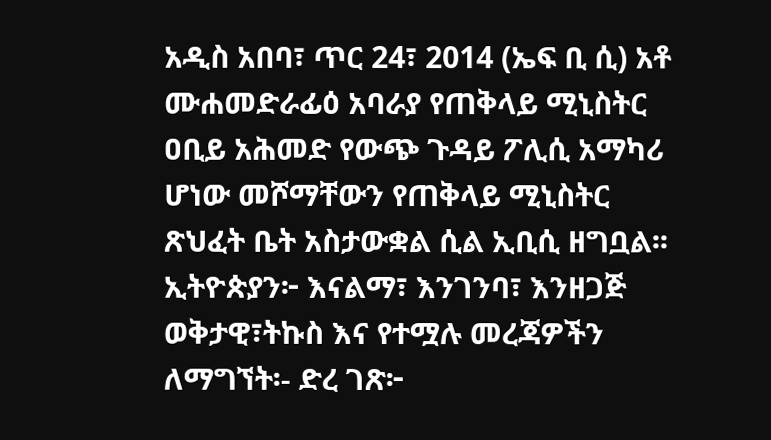አዲስ አበባ፣ ጥር 24፣ 2014 (ኤፍ ቢ ሲ) አቶ ሙሐመድራፊዕ አባራያ የጠቅላይ ሚኒስትር ዐቢይ አሕመድ የውጭ ጉዳይ ፖሊሲ አማካሪ ሆነው መሾማቸውን የጠቅላይ ሚኒስትር ጽህፈት ቤት አስታውቋል ሲል ኢቢሲ ዘግቧል፡፡ ኢትዮጵያን፦ እናልማ፣ እንገንባ፣ እንዘጋጅ ወቅታዊ፣ትኩስ እና የተሟሉ መረጃዎችን ለማግኘት፡- ድረ ገጽ፦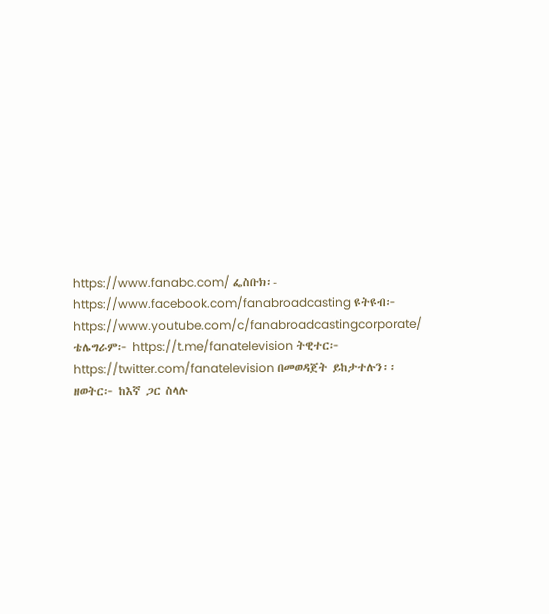https://www.fanabc.com/ ፌስቡክ፡- https://www.facebook.com/fanabroadcasting ዩትዩብ፦ https://www.youtube.com/c/fanabroadcastingcorporate/ ቴሌግራም፦ https://t.me/fanatelevision ትዊተር፦ https://twitter.com/fanatelevision በመወዳጀት ይከታተሉን፡፡ ዘወትር፦ ከእኛ ጋር ስላሉ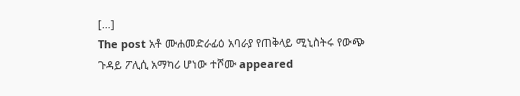[…]
The post አቶ ሙሐመድራፊዕ አባራያ የጠቅላይ ሚኒስትሩ የውጭ ጉዳይ ፖሊሲ አማካሪ ሆነው ተሾሙ appeared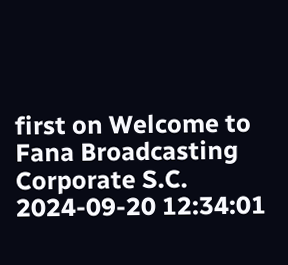first on Welcome to Fana Broadcasting Corporate S.C.
2024-09-20 12:34:01